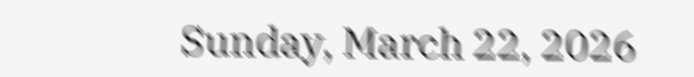Sunday, March 22, 2026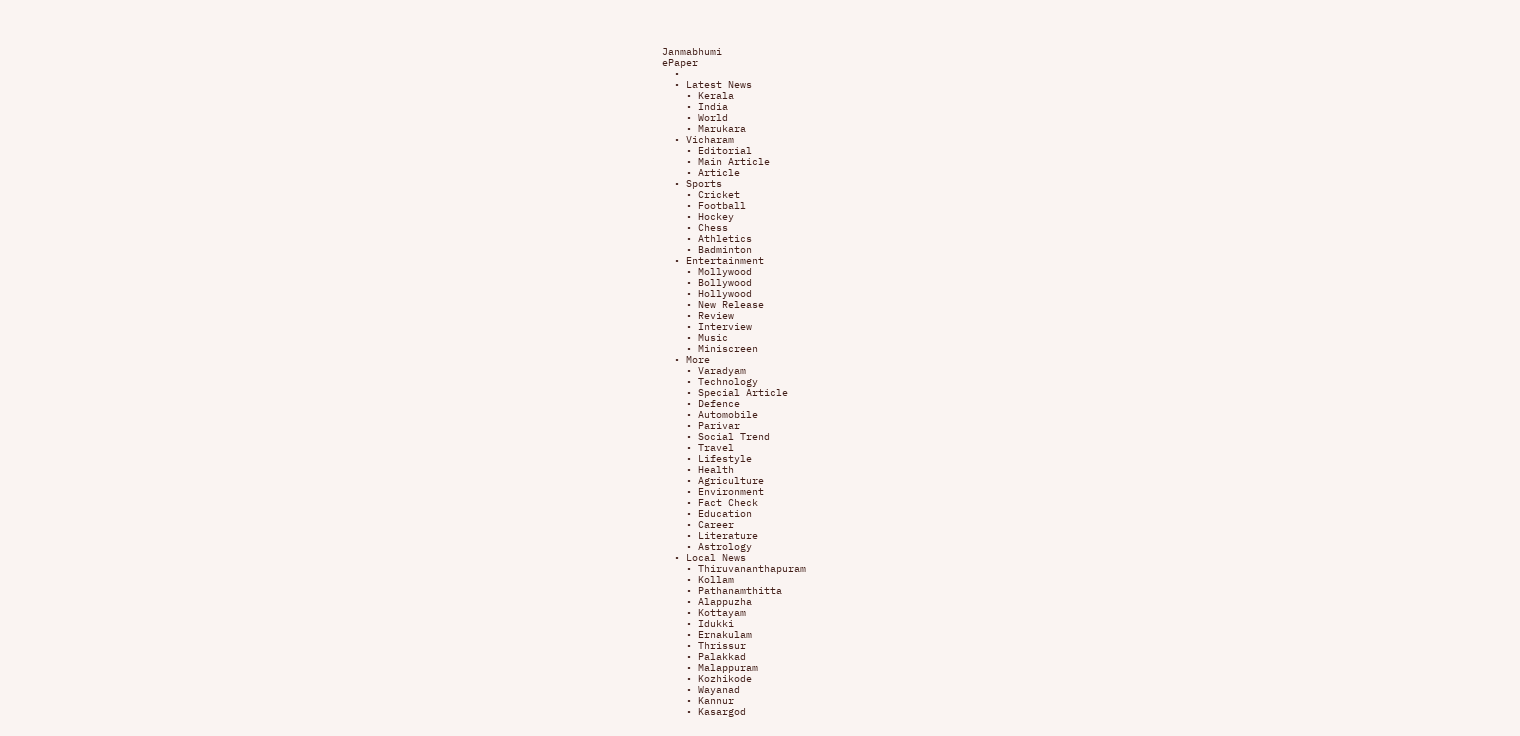Janmabhumi
ePaper
  •
  • Latest News
    • Kerala
    • India
    • World
    • Marukara
  • Vicharam
    • Editorial
    • Main Article
    • Article
  • Sports
    • Cricket
    • Football
    • Hockey
    • Chess
    • Athletics
    • Badminton
  • Entertainment
    • Mollywood
    • Bollywood
    • Hollywood
    • New Release
    • Review
    • Interview
    • Music
    • Miniscreen
  • More
    • Varadyam
    • Technology
    • Special Article
    • Defence
    • Automobile
    • Parivar
    • Social Trend
    • Travel
    • Lifestyle
    • Health
    • Agriculture
    • Environment
    • Fact Check
    • Education
    • Career
    • Literature
    • Astrology
  • Local News
    • Thiruvananthapuram
    • Kollam
    • Pathanamthitta
    • Alappuzha
    • Kottayam
    • Idukki
    • Ernakulam
    • Thrissur
    • Palakkad
    • Malappuram
    • Kozhikode
    • Wayanad
    • Kannur
    • Kasargod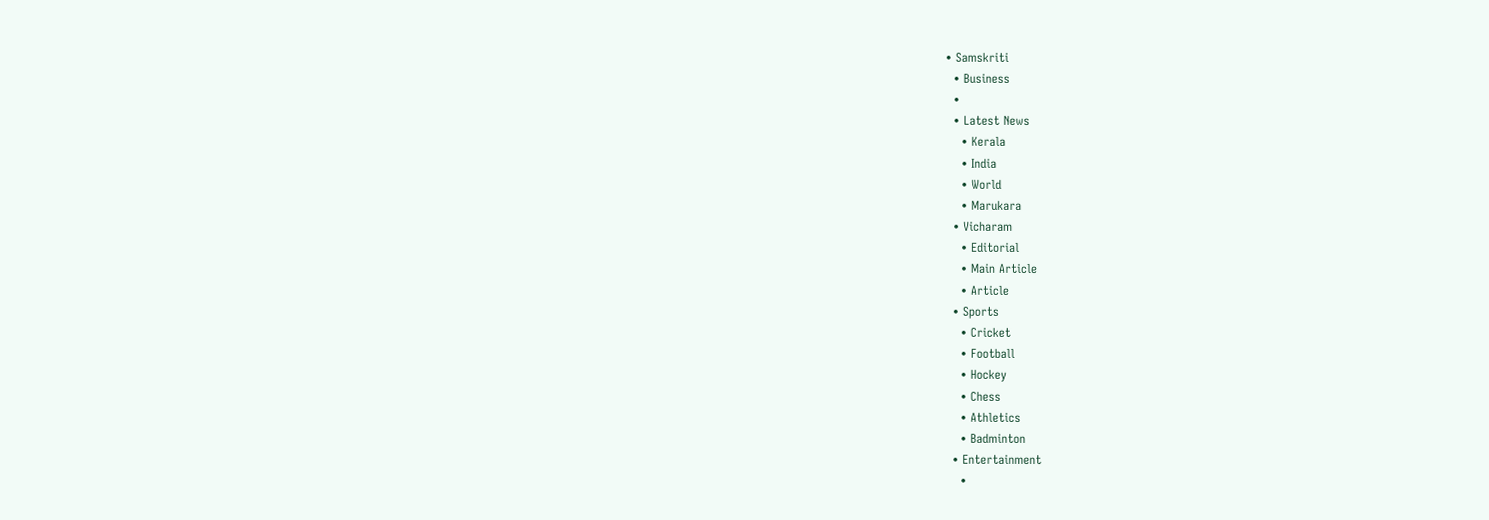• Samskriti
  • Business
  •
  • Latest News
    • Kerala
    • India
    • World
    • Marukara
  • Vicharam
    • Editorial
    • Main Article
    • Article
  • Sports
    • Cricket
    • Football
    • Hockey
    • Chess
    • Athletics
    • Badminton
  • Entertainment
    •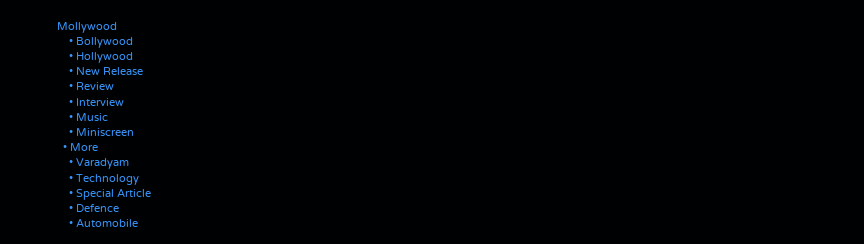Mollywood
    • Bollywood
    • Hollywood
    • New Release
    • Review
    • Interview
    • Music
    • Miniscreen
  • More
    • Varadyam
    • Technology
    • Special Article
    • Defence
    • Automobile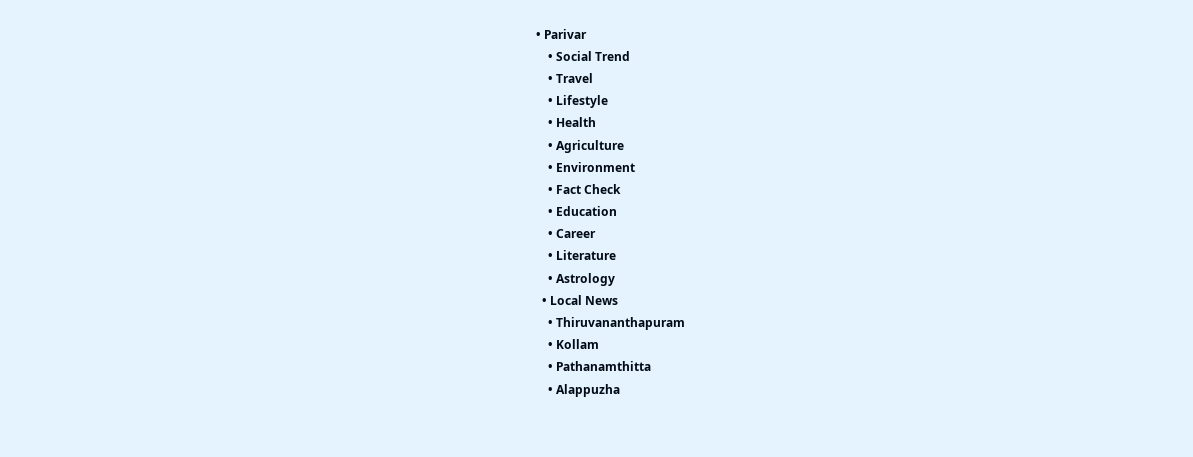• Parivar
    • Social Trend
    • Travel
    • Lifestyle
    • Health
    • Agriculture
    • Environment
    • Fact Check
    • Education
    • Career
    • Literature
    • Astrology
  • Local News
    • Thiruvananthapuram
    • Kollam
    • Pathanamthitta
    • Alappuzha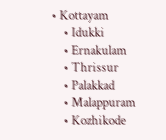• Kottayam
    • Idukki
    • Ernakulam
    • Thrissur
    • Palakkad
    • Malappuram
    • Kozhikode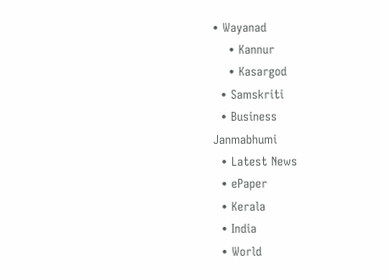• Wayanad
    • Kannur
    • Kasargod
  • Samskriti
  • Business
Janmabhumi
  • Latest News
  • ePaper
  • Kerala
  • India
  • World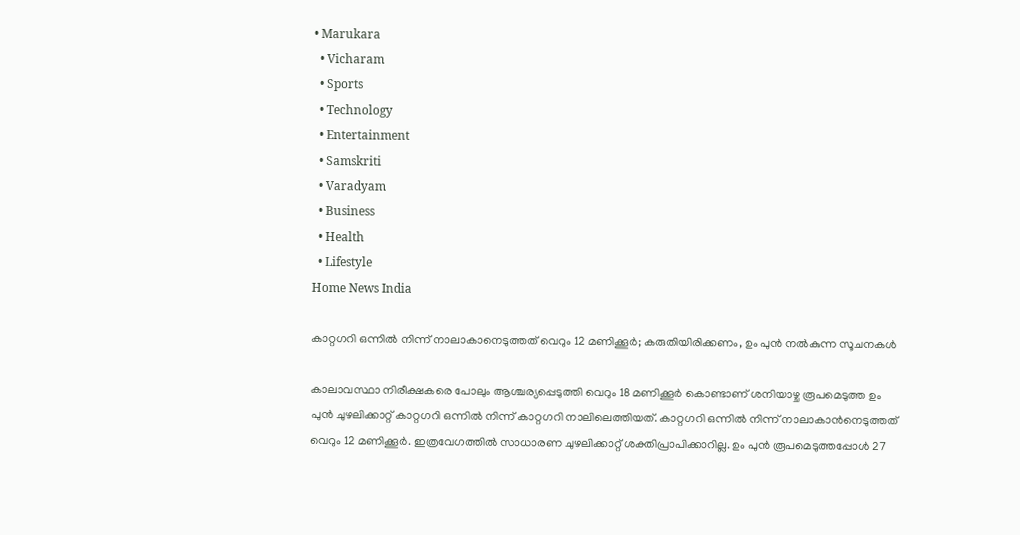• Marukara
  • Vicharam
  • Sports
  • Technology
  • Entertainment
  • Samskriti
  • Varadyam
  • Business
  • Health
  • Lifestyle
Home News India

കാറ്റഗറി ഒന്നില്‍ നിന്ന് നാലാകാനെടുത്തത് വെറും 12 മണിക്കൂര്‍; കരുതിയിരിക്കണം, ഉം പുന്‍ നല്‍കുന്ന സൂചനകള്‍

കാലാവസ്ഥാ നിരീക്ഷകരെ പോലും ആശ്ചര്യപ്പെടുത്തി വെറും 18 മണിക്കൂര്‍ കൊണ്ടാണ് ശനിയാഴ്ച രൂപമെടുത്ത ഉം പുന്‍ ചുഴലിക്കാറ്റ് കാറ്റഗറി ഒന്നില്‍ നിന്ന് കാറ്റഗറി നാലിലെത്തിയത്. കാറ്റഗറി ഒന്നില്‍ നിന്ന് നാലാകാന്‍നെടുത്തത് വെറും 12 മണിക്കൂര്‍. ഇത്രവേഗത്തില്‍ സാധാരണ ചുഴലിക്കാറ്റ് ശക്തിപ്രാപിക്കാറില്ല. ഉം പുന്‍ രൂപമെടുത്തപ്പോള്‍ 27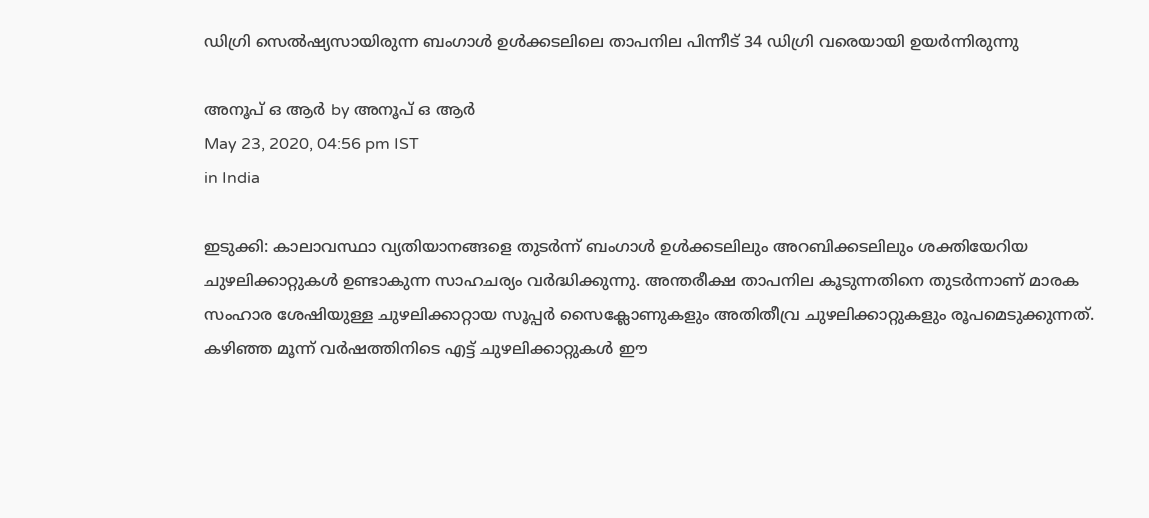ഡിഗ്രി സെല്‍ഷ്യസായിരുന്ന ബംഗാള്‍ ഉള്‍ക്കടലിലെ താപനില പിന്നീട് 34 ഡിഗ്രി വരെയായി ഉയര്‍ന്നിരുന്നു

അനൂപ് ഒ ആര്‍ by അനൂപ് ഒ ആര്‍
May 23, 2020, 04:56 pm IST
in India

ഇടുക്കി: കാലാവസ്ഥാ വ്യതിയാനങ്ങളെ തുടര്‍ന്ന് ബംഗാള്‍ ഉള്‍ക്കടലിലും അറബിക്കടലിലും ശക്തിയേറിയ ചുഴലിക്കാറ്റുകള്‍ ഉണ്ടാകുന്ന സാഹചര്യം വര്‍ദ്ധിക്കുന്നു. അന്തരീക്ഷ താപനില കൂടുന്നതിനെ തുടര്‍ന്നാണ് മാരക സംഹാര ശേഷിയുള്ള ചുഴലിക്കാറ്റായ സൂപ്പര്‍ സൈക്ലോണുകളും അതിതീവ്ര ചുഴലിക്കാറ്റുകളും രൂപമെടുക്കുന്നത്. കഴിഞ്ഞ മൂന്ന് വര്‍ഷത്തിനിടെ എട്ട് ചുഴലിക്കാറ്റുകള്‍ ഈ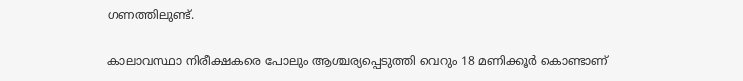ഗണത്തിലുണ്ട്.

കാലാവസ്ഥാ നിരീക്ഷകരെ പോലും ആശ്ചര്യപ്പെടുത്തി വെറും 18 മണിക്കൂര്‍ കൊണ്ടാണ്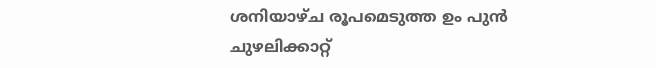ശനിയാഴ്ച രൂപമെടുത്ത ഉം പുന്‍ ചുഴലിക്കാറ്റ്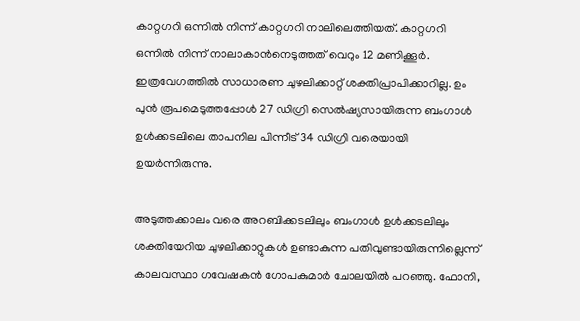കാറ്റഗറി ഒന്നില്‍ നിന്ന് കാറ്റഗറി നാലിലെത്തിയത്. കാറ്റഗറി ഒന്നില്‍ നിന്ന് നാലാകാന്‍നെടുത്തത് വെറും 12 മണിക്കൂര്‍. ഇത്രവേഗത്തില്‍ സാധാരണ ചുഴലിക്കാറ്റ് ശക്തിപ്രാപിക്കാറില്ല. ഉം പുന്‍ രൂപമെടുത്തപ്പോള്‍ 27 ഡിഗ്രി സെല്‍ഷ്യസായിരുന്ന ബംഗാള്‍ ഉള്‍ക്കടലിലെ താപനില പിന്നീട് 34 ഡിഗ്രി വരെയായി ഉയര്‍ന്നിരുന്നു.

അടുത്തക്കാലം വരെ അറബിക്കടലിലും ബംഗാള്‍ ഉള്‍ക്കടലിലും ശക്തിയേറിയ ചുഴലിക്കാറ്റുകള്‍ ഉണ്ടാകുന്ന പതിവുണ്ടായിരുന്നില്ലെന്ന് കാലവസ്ഥാ ഗവേഷകന്‍ ഗോപകുമാര്‍ ചോലയില്‍ പറഞ്ഞു. ഫോനി,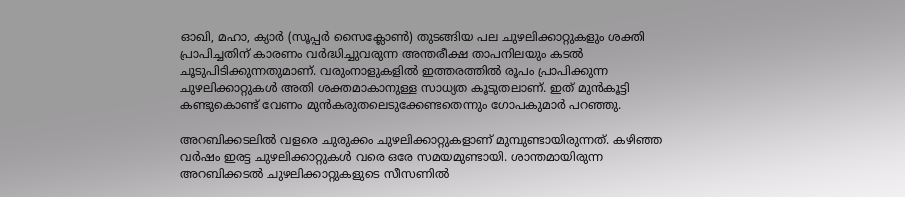ഓഖി, മഹാ, ക്യാര്‍ (സൂപ്പര്‍ സൈക്ലോണ്‍) തുടങ്ങിയ പല ചുഴലിക്കാറ്റുകളും ശക്തി പ്രാപിച്ചതിന് കാരണം വര്‍ദ്ധിച്ചുവരുന്ന അന്തരീക്ഷ താപനിലയും കടല്‍ ചൂടുപിടിക്കുന്നതുമാണ്. വരുംനാളുകളില്‍ ഇത്തരത്തില്‍ രൂപം പ്രാപിക്കുന്ന ചുഴലിക്കാറ്റുകള്‍ അതി ശക്തമാകാനുള്ള സാധ്യത കൂടുതലാണ്. ഇത് മുന്‍കൂട്ടി കണ്ടുകൊണ്ട് വേണം മുന്‍കരുതലെടുക്കേണ്ടതെന്നും ഗോപകുമാര്‍ പറഞ്ഞു.

അറബിക്കടലില്‍ വളരെ ചുരുക്കം ചുഴലിക്കാറ്റുകളാണ് മുമ്പുണ്ടായിരുന്നത്. കഴിഞ്ഞ വര്‍ഷം ഇരട്ട ചുഴലിക്കാറ്റുകള്‍ വരെ ഒരേ സമയമുണ്ടായി. ശാന്തമായിരുന്ന അറബിക്കടല്‍ ചുഴലിക്കാറ്റുകളുടെ സീസണില്‍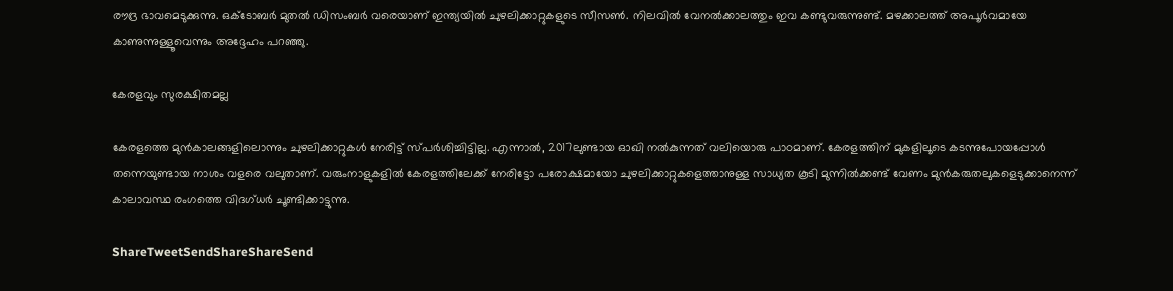രൗദ്ര ഭാവമെടുക്കുന്നു. ഒക്ടോബര്‍ മുതല്‍ ഡിസംബര്‍ വരെയാണ് ഇന്ത്യയില്‍ ചുഴലിക്കാറ്റുകളുടെ സീസണ്‍. നിലവില്‍ വേനല്‍ക്കാലത്തും ഇവ കണ്ടുവരുന്നുണ്ട്. മഴക്കാലത്ത് അപൂര്‍വമായേ കാണുന്നുള്ളൂവെന്നും അദ്ദേഹം പറഞ്ഞു.

കേരളവും സുരക്ഷിതമല്ല

കേരളത്തെ മുന്‍കാലങ്ങളിലൊന്നും ചുഴലിക്കാറ്റുകള്‍ നേരിട്ട് സ്പര്‍ശിച്ചിട്ടില്ല. എന്നാല്‍, 2017ലുണ്ടായ ഓഖി നല്‍കുന്നത് വലിയൊരു പാഠമാണ്. കേരളത്തിന് മുകളിലൂടെ കടന്നുപോയപ്പോള്‍ തന്നെയുണ്ടായ നാശം വളരെ വലുതാണ്. വരുംനാളുകളില്‍ കേരളത്തിലേക്ക് നേരിട്ടോ പരോക്ഷമായോ ചുഴലിക്കാറ്റുകളെത്താനുള്ള സാധ്യത കൂടി മുന്നില്‍ക്കണ്ട് വേണം മുന്‍കരുതലുകളെടുക്കാനെന്ന് കാലാവസ്ഥ രംഗത്തെ വിദഗ്ധര്‍ ചൂണ്ടിക്കാട്ടുന്നു.

ShareTweetSendShareShareSend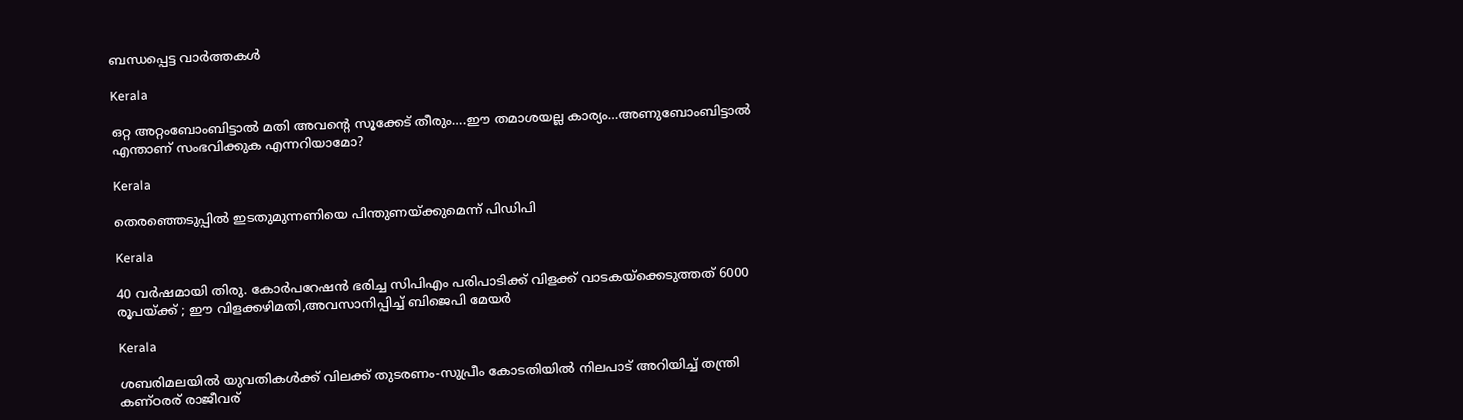ബന്ധപ്പെട്ട വാര്‍ത്തകള്‍

Kerala

ഒറ്റ അറ്റംബോംബിട്ടാൽ മതി അവന്റെ സൂക്കേട് തീരും….ഈ തമാശയല്ല കാര്യം…അണുബോംബിട്ടാല്‍ എന്താണ് സംഭവിക്കുക എന്നറിയാമോ?

Kerala

തെരഞ്ഞെടുപ്പില്‍ ഇടതുമുന്നണിയെ പിന്തുണയ്‌ക്കുമെന്ന് പിഡിപി

Kerala

40 വര്‍ഷമായി തിരു. കോര്‍പറേഷന്‍ ഭരിച്ച സിപിഎം പരിപാടിക്ക് വിളക്ക് വാടകയ്‌ക്കെടുത്തത് 6000 രൂപയ്‌ക്ക് ; ഈ വിളക്കഴിമതി,അവസാനിപ്പിച്ച് ബിജെപി മേയര്‍

Kerala

ശബരിമലയില്‍ യുവതികള്‍ക്ക് വിലക്ക് തുടരണം-സുപ്രീം കോടതിയില്‍ നിലപാട് അറിയിച്ച് തന്ത്രി കണ്ഠരര് രാജീവര്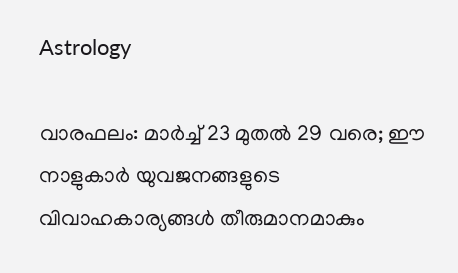Astrology

വാരഫലം: മാര്‍ച്ച് 23 മുതല്‍ 29 വരെ; ഈ നാളുകാര്‍ യുവജനങ്ങളുടെ വിവാഹകാര്യങ്ങള്‍ തീരുമാനമാകും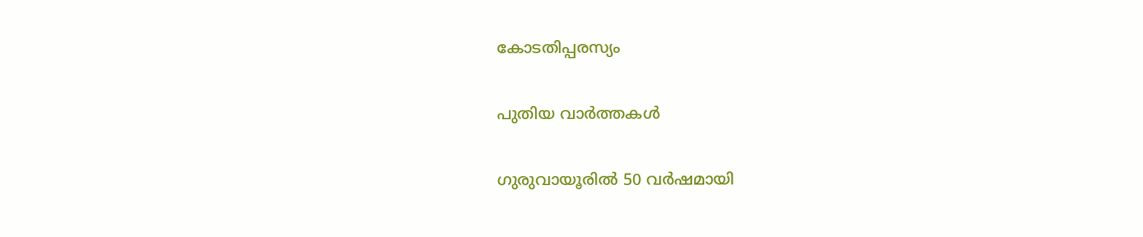കോടതിപ്പരസ്യം

പുതിയ വാര്‍ത്തകള്‍

ഗുരുവായൂരില്‍ 50 വര്‍ഷമായി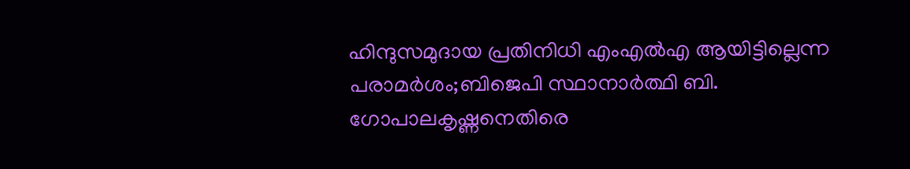ഹിന്ദുസമുദായ പ്രതിനിധി എംഎല്‍എ ആയിട്ടില്ലെന്ന പരാമര്‍ശം;ബിജെപി സ്ഥാനാര്‍ത്ഥി ബി. ഗോപാലകൃഷ്ണനെതിരെ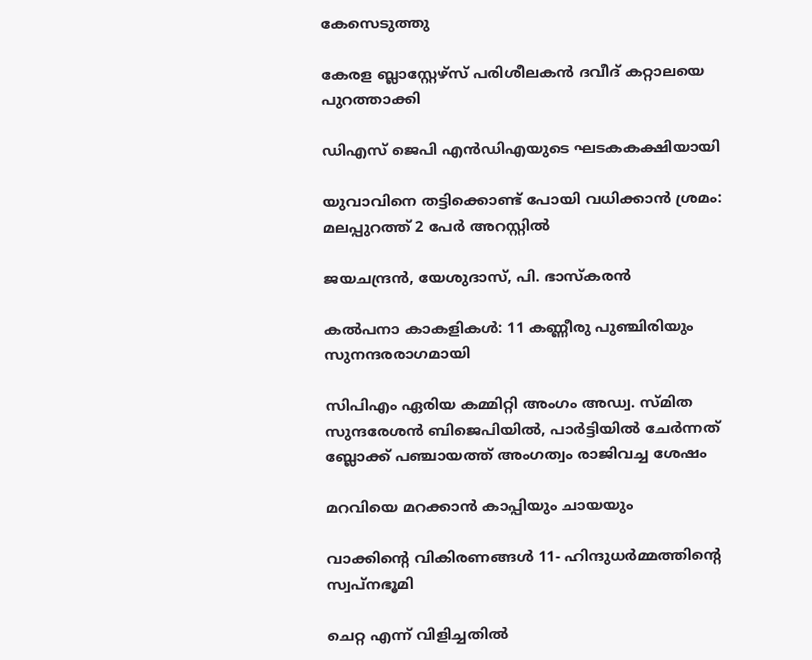കേസെടുത്തു

കേരള ബ്ലാസ്റ്റേഴ്സ് പരിശീലകന്‍ ദവീദ് കറ്റാലയെ പുറത്താക്കി

ഡിഎസ് ജെപി എൻഡിഎയുടെ ഘടകകക്ഷിയായി

യുവാവിനെ തട്ടിക്കൊണ്ട് പോയി വധിക്കാന്‍ ശ്രമം: മലപ്പുറത്ത് 2 പേര്‍ അറസ്റ്റില്‍

ജയചന്ദ്രന്‍, യേശുദാസ്, പി. ഭാസ്‌കരന്‍

കല്‍പനാ കാകളികള്‍: 11 കണ്ണീരു പുഞ്ചിരിയും സുനന്ദരരാഗമായി

സിപിഎം ഏരിയ കമ്മിറ്റി അംഗം അഡ്വ. സ്മിത സുന്ദരേശന്‍ ബിജെപിയില്‍, പാര്‍ട്ടിയില്‍ ചേര്‍ന്നത് ബ്ലോക്ക് പഞ്ചായത്ത് അംഗത്വം രാജിവച്ച ശേഷം

മറവിയെ മറക്കാന്‍ കാപ്പിയും ചായയും

വാക്കിന്റെ വികിരണങ്ങള്‍ 11- ഹിന്ദുധര്‍മ്മത്തിന്റെ സ്വപ്‌നഭൂമി

ചെറ്റ എന്ന് വിളിച്ചതില്‍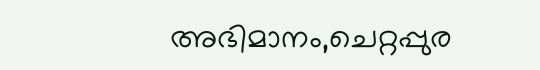അഭിമാനം,ചെറ്റപ്പുര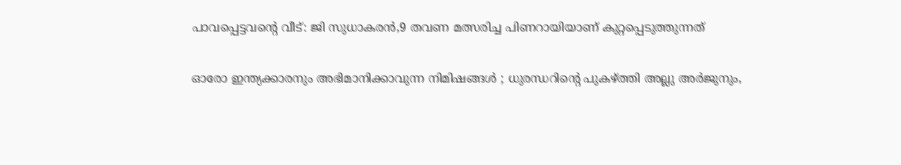പാവപ്പെട്ടവന്റെ വീട്: ജി സുധാകരന്‍,9 തവണ മത്സരിച്ച പിണറായിയാണ് കുറ്റപ്പെടുത്തുന്നത്

ഓരോ ഇന്ത്യക്കാരനും അഭിമാനിക്കാവുന്ന നിമിഷങ്ങൾ ; ധുരന്ധറിന്റെ പുകഴ്‌ത്തി അല്ലു അർജുനും,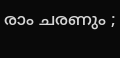രാം ചരണും ;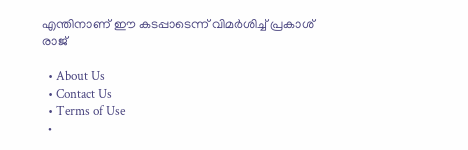എന്തിനാണ് ഈ കടപ്പാടെന്ന് വിമർശിച്ച് പ്രകാശ് രാജ്

  • About Us
  • Contact Us
  • Terms of Use
  •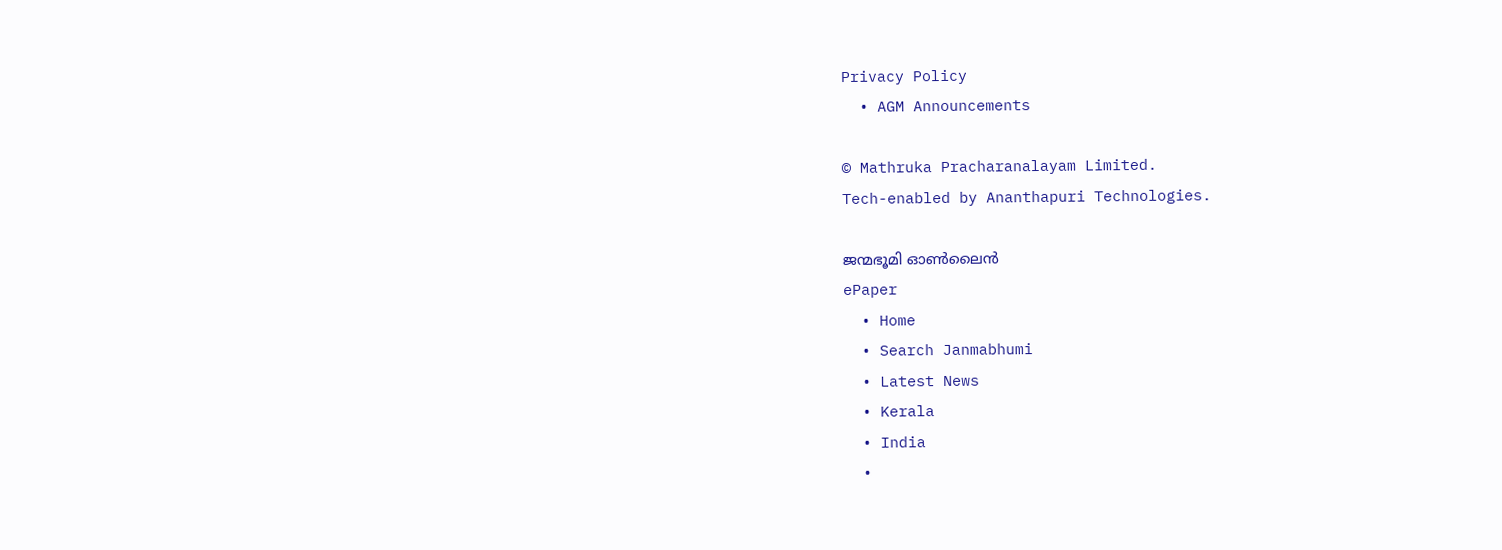Privacy Policy
  • AGM Announcements

© Mathruka Pracharanalayam Limited.
Tech-enabled by Ananthapuri Technologies.

ജന്മഭൂമി ഓണ്‍ലൈന്‍
ePaper
  • Home
  • Search Janmabhumi
  • Latest News
  • Kerala
  • India
  •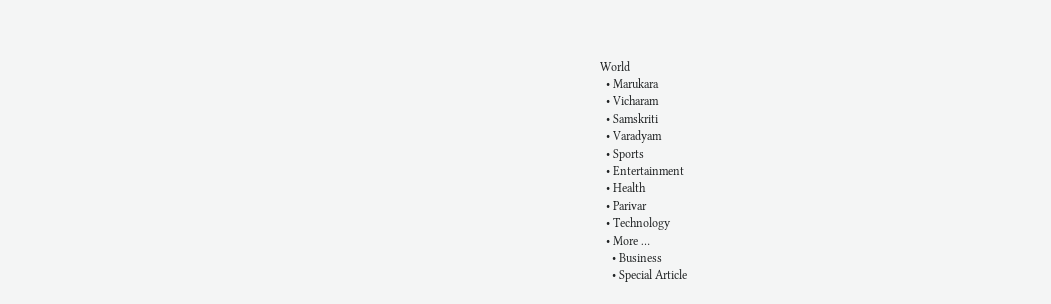World
  • Marukara
  • Vicharam
  • Samskriti
  • Varadyam
  • Sports
  • Entertainment
  • Health
  • Parivar
  • Technology
  • More …
    • Business
    • Special Article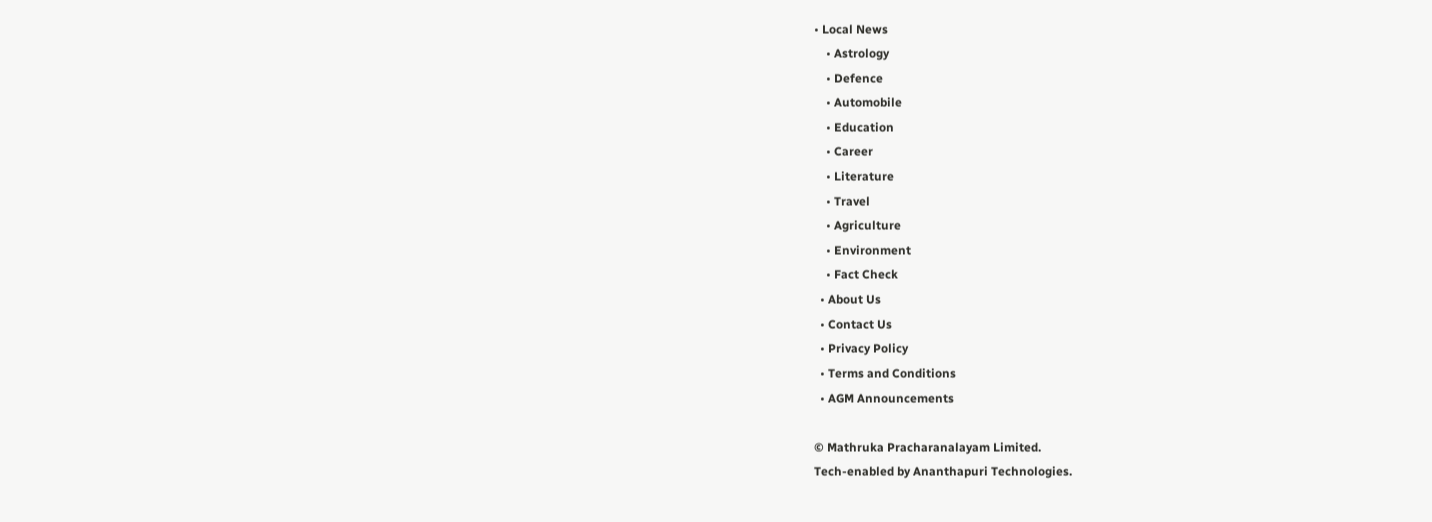• Local News
    • Astrology
    • Defence
    • Automobile
    • Education
    • Career
    • Literature
    • Travel
    • Agriculture
    • Environment
    • Fact Check
  • About Us
  • Contact Us
  • Privacy Policy
  • Terms and Conditions
  • AGM Announcements

© Mathruka Pracharanalayam Limited.
Tech-enabled by Ananthapuri Technologies.